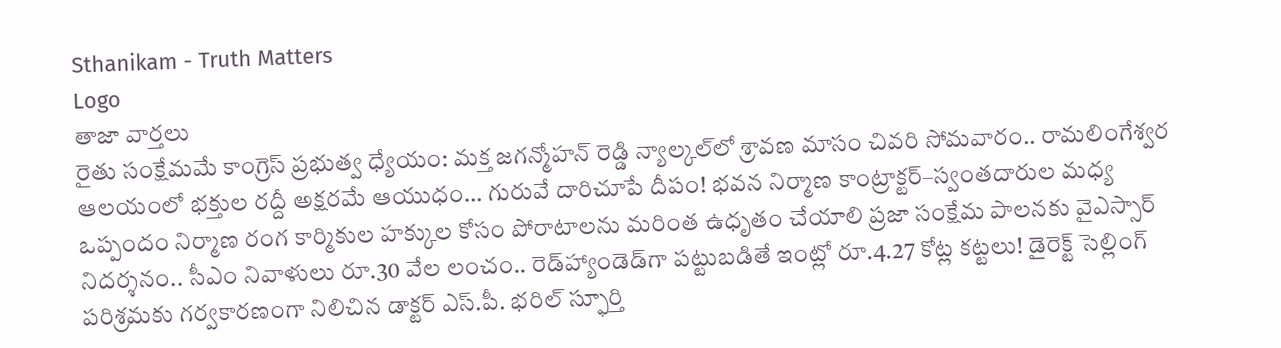Sthanikam - Truth Matters
Logo
తాజా వార్తలు
రైతు సంక్షేమమే కాంగ్రెస్ ప్రభుత్వ ధ్యేయం: మక్త జగన్మోహన్ రెడ్డి న్యాల్కల్‌లో శ్రావణ మాసం చివరి సోమవారం.. రామలింగేశ్వర ఆలయంలో భక్తుల రద్దీ అక్షరమే ఆయుధం… గురువే దారిచూపే దీపం! భవన నిర్మాణ కాంట్రాక్టర్‌–స్వంతదారుల మధ్య ఒప్పందం నిర్మాణ రంగ కార్మికుల హక్కుల కోసం పోరాటాలను మరింత ఉధృతం చేయాలి ప్రజా సంక్షేమ పాలనకు వైఎస్సార్‌ నిదర్శనం.. సీఎం నివాళులు రూ.30 వేల లంచం.. రెడ్‌హ్యాండెడ్‌గా పట్టుబడితే ఇంట్లో రూ.4.27 కోట్ల కట్టలు! డైరెక్ట్ సెల్లింగ్ పరిశ్రమకు గర్వకారణంగా నిలిచిన డాక్టర్ ఎస్.పీ. భరిల్ స్ఫూర్తి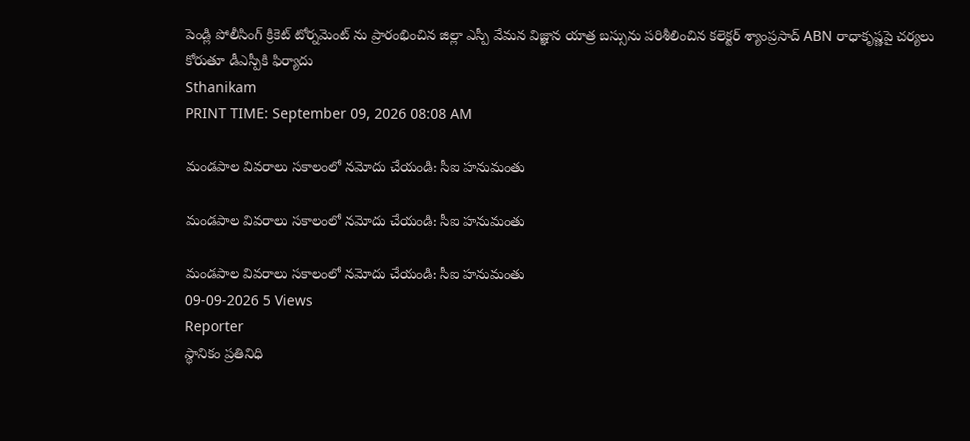పెండ్లి పోలీసింగ్ క్రికెట్ టోర్నమెంట్ ను ప్రారంభించిన జిల్లా ఎస్పీ వేమన విజ్ఞాన యాత్ర బస్సును పరిశీలించిన కలెక్టర్ శ్యాంప్రసాద్ ABN రాధాకృష్ణపై చర్యలు కోరుతూ డీఎస్పీకి ఫిర్యాదు
Sthanikam
PRINT TIME: September 09, 2026 08:08 AM

మండపాల వివరాలు సకాలంలో నమోదు చేయండి: సీఐ హనుమంతు

మండపాల వివరాలు సకాలంలో నమోదు చేయండి: సీఐ హనుమంతు

మండపాల వివరాలు సకాలంలో నమోదు చేయండి: సీఐ హనుమంతు
09-09-2026 5 Views
Reporter
స్థానికం ప్రతినిధి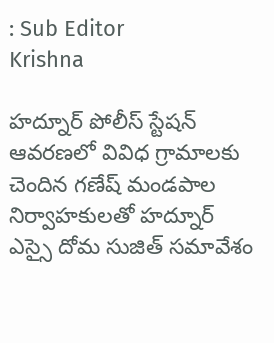: Sub Editor
Krishna

హద్నూర్ పోలీస్ స్టేషన్ ఆవరణలో వివిధ గ్రామాలకు చెందిన గణేష్ మండపాల నిర్వాహకులతో హద్నూర్ ఎస్సై దోమ సుజిత్ సమావేశం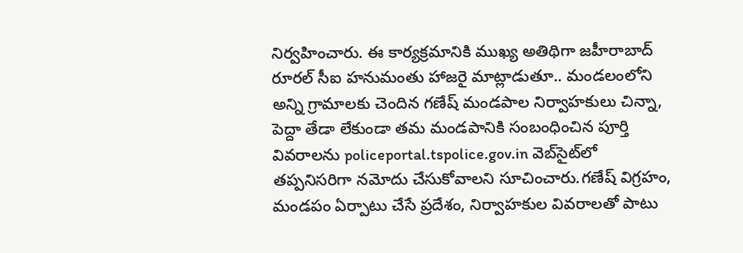నిర్వహించారు. ఈ కార్యక్రమానికి ముఖ్య అతిథిగా జహీరాబాద్ రూరల్ సీఐ హనుమంతు హాజరై మాట్లాడుతూ.. మండలంలోని అన్ని గ్రామాలకు చెందిన గణేష్ మండపాల నిర్వాహకులు చిన్నా, పెద్దా తేడా లేకుండా తమ మండపానికి సంబంధించిన పూర్తి వివరాలను policeportal.tspolice.gov.in వెబ్‌సైట్‌లో తప్పనిసరిగా నమోదు చేసుకోవాలని సూచించారు.గణేష్ విగ్రహం, మండపం ఏర్పాటు చేసే ప్రదేశం, నిర్వాహకుల వివరాలతో పాటు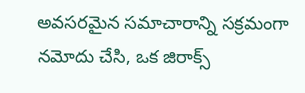అవసరమైన సమాచారాన్ని సక్రమంగా నమోదు చేసి, ఒక జిరాక్స్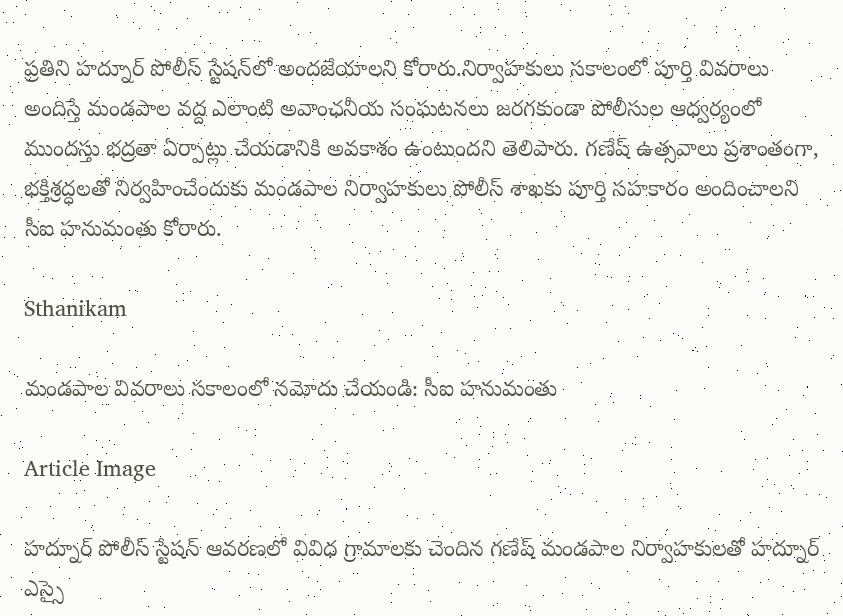ప్రతిని హద్నూర్ పోలీస్ స్టేషన్‌లో అందజేయాలని కోరారు.నిర్వాహకులు సకాలంలో పూర్తి వివరాలు అందిస్తే మండపాల వద్ద ఎలాంటి అవాంఛనీయ సంఘటనలు జరగకుండా పోలీసుల ఆధ్వర్యంలో ముందస్తు భద్రతా ఏర్పాట్లు చేయడానికి అవకాశం ఉంటుందని తెలిపారు. గణేష్ ఉత్సవాలు ప్రశాంతంగా, భక్తిశ్రద్ధలతో నిర్వహించేందుకు మండపాల నిర్వాహకులు పోలీస్ శాఖకు పూర్తి సహకారం అందించాలని సీఐ హనుమంతు కోరారు.

Sthanikam

మండపాల వివరాలు సకాలంలో నమోదు చేయండి: సీఐ హనుమంతు

Article Image

హద్నూర్ పోలీస్ స్టేషన్ ఆవరణలో వివిధ గ్రామాలకు చెందిన గణేష్ మండపాల నిర్వాహకులతో హద్నూర్ ఎస్సై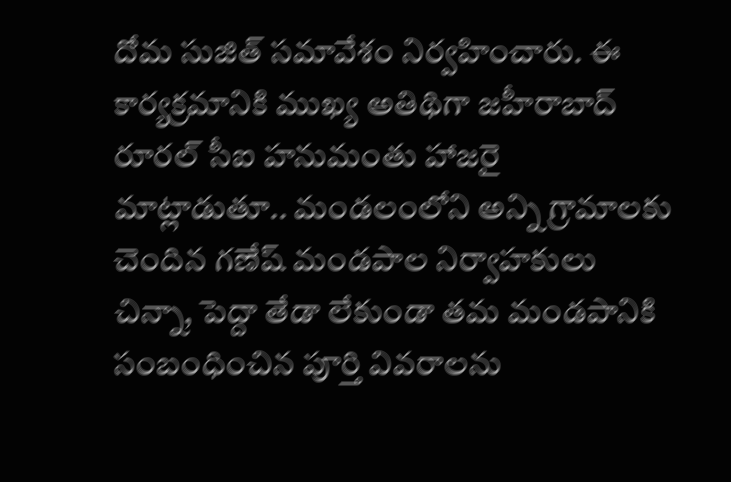దోమ సుజిత్ సమావేశం నిర్వహించారు. ఈ కార్యక్రమానికి ముఖ్య అతిథిగా జహీరాబాద్ రూరల్ సీఐ హనుమంతు హాజరై మాట్లాడుతూ.. మండలంలోని అన్ని గ్రామాలకు చెందిన గణేష్ మండపాల నిర్వాహకులు చిన్నా, పెద్దా తేడా లేకుండా తమ మండపానికి సంబంధించిన పూర్తి వివరాలను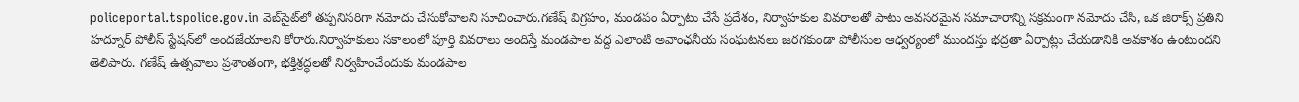policeportal.tspolice.gov.in వెబ్‌సైట్‌లో తప్పనిసరిగా నమోదు చేసుకోవాలని సూచించారు.గణేష్ విగ్రహం, మండపం ఏర్పాటు చేసే ప్రదేశం, నిర్వాహకుల వివరాలతో పాటు అవసరమైన సమాచారాన్ని సక్రమంగా నమోదు చేసి, ఒక జిరాక్స్ ప్రతిని హద్నూర్ పోలీస్ స్టేషన్‌లో అందజేయాలని కోరారు.నిర్వాహకులు సకాలంలో పూర్తి వివరాలు అందిస్తే మండపాల వద్ద ఎలాంటి అవాంఛనీయ సంఘటనలు జరగకుండా పోలీసుల ఆధ్వర్యంలో ముందస్తు భద్రతా ఏర్పాట్లు చేయడానికి అవకాశం ఉంటుందని తెలిపారు. గణేష్ ఉత్సవాలు ప్రశాంతంగా, భక్తిశ్రద్ధలతో నిర్వహించేందుకు మండపాల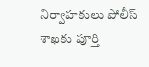నిర్వాహకులు పోలీస్ శాఖకు పూర్తి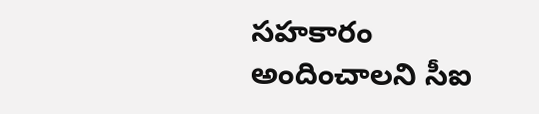సహకారం అందించాలని సీఐ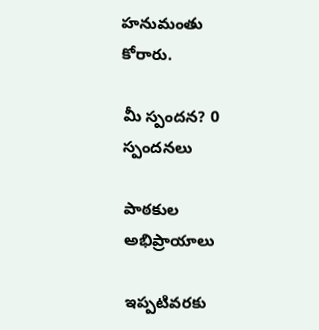హనుమంతు కోరారు.

మీ స్పందన? 0 స్పందనలు

పాఠకుల అభిప్రాయాలు

ఇప్పటివరకు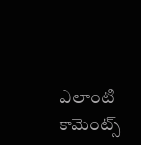ఎలాంటి కామెంట్స్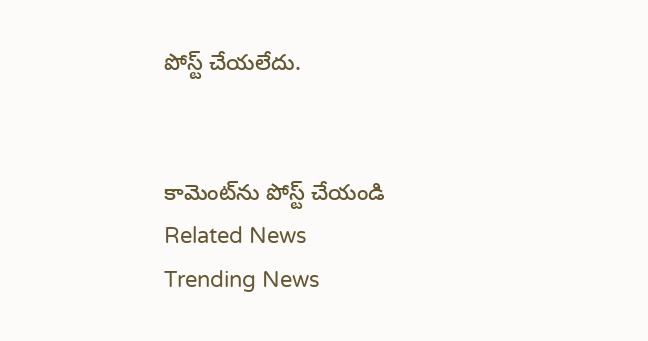పోస్ట్ చేయలేదు.


కామెంట్‌ను పోస్ట్ చేయండి
Related News
Trending News